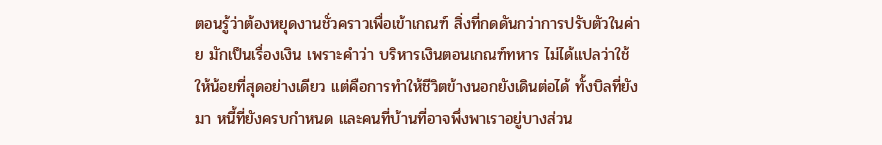ตอนรู้ว่าต้องหยุดงานชั่วคราวเพื่อเข้าเกณฑ์ สิ่งที่กดดันกว่าการปรับตัวในค่าย มักเป็นเรื่องเงิน เพราะคำว่า บริหารเงินตอนเกณฑ์ทหาร ไม่ได้แปลว่าใช้ให้น้อยที่สุดอย่างเดียว แต่คือการทำให้ชีวิตข้างนอกยังเดินต่อได้ ทั้งบิลที่ยังมา หนี้ที่ยังครบกำหนด และคนที่บ้านที่อาจพึ่งพาเราอยู่บางส่วน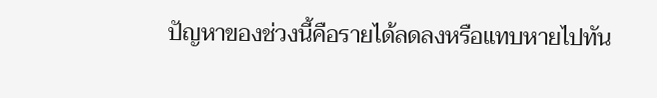ปัญหาของช่วงนี้คือรายได้ลดลงหรือแทบหายไปทัน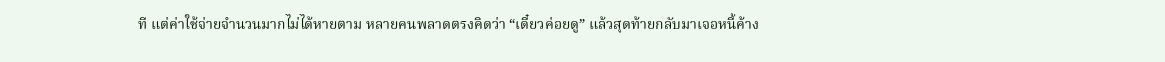ที แต่ค่าใช้จ่ายจำนวนมากไม่ได้หายตาม หลายคนพลาดตรงคิดว่า “เดี๋ยวค่อยดู” แล้วสุดท้ายกลับมาเจอหนี้ค้าง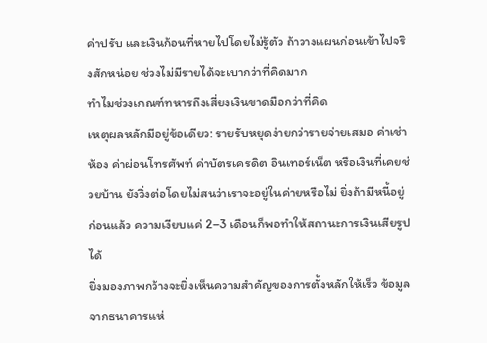ค่าปรับ และเงินก้อนที่หายไปโดยไม่รู้ตัว ถ้าวางแผนก่อนเข้าไปจริงสักหน่อย ช่วงไม่มีรายได้จะเบากว่าที่คิดมาก
ทำไมช่วงเกณฑ์ทหารถึงเสี่ยงเงินขาดมือกว่าที่คิด
เหตุผลหลักมีอยู่ข้อเดียว: รายรับหยุดง่ายกว่ารายจ่ายเสมอ ค่าเช่าห้อง ค่าผ่อนโทรศัพท์ ค่าบัตรเครดิต อินเทอร์เน็ต หรือเงินที่เคยช่วยบ้าน ยังวิ่งต่อโดยไม่สนว่าเราจะอยู่ในค่ายหรือไม่ ยิ่งถ้ามีหนี้อยู่ก่อนแล้ว ความเงียบแค่ 2–3 เดือนก็พอทำให้สถานะการเงินเสียรูปได้
ยิ่งมองภาพกว้างจะยิ่งเห็นความสำคัญของการตั้งหลักให้เร็ว ข้อมูลจากธนาคารแห่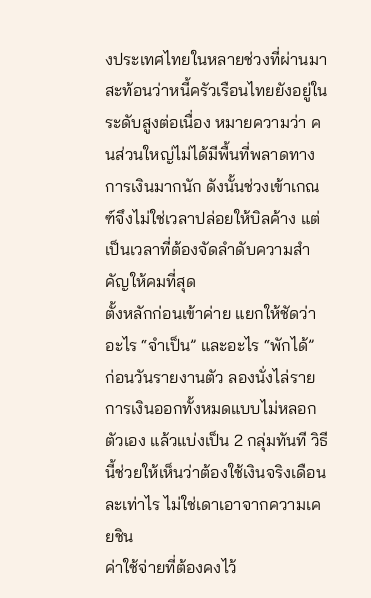งประเทศไทยในหลายช่วงที่ผ่านมา สะท้อนว่าหนี้ครัวเรือนไทยยังอยู่ในระดับสูงต่อเนื่อง หมายความว่า คนส่วนใหญ่ไม่ได้มีพื้นที่พลาดทางการเงินมากนัก ดังนั้นช่วงเข้าเกณฑ์จึงไม่ใช่เวลาปล่อยให้บิลค้าง แต่เป็นเวลาที่ต้องจัดลำดับความสำคัญให้คมที่สุด
ตั้งหลักก่อนเข้าค่าย แยกให้ชัดว่าอะไร “จำเป็น” และอะไร “พักได้”
ก่อนวันรายงานตัว ลองนั่งไล่รายการเงินออกทั้งหมดแบบไม่หลอกตัวเอง แล้วแบ่งเป็น 2 กลุ่มทันที วิธีนี้ช่วยให้เห็นว่าต้องใช้เงินจริงเดือนละเท่าไร ไม่ใช่เดาเอาจากความเคยชิน
ค่าใช้จ่ายที่ต้องคงไว้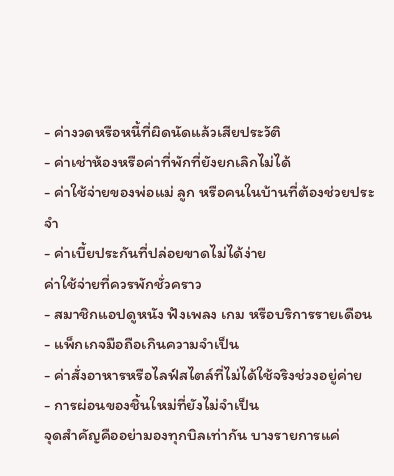- ค่างวดหรือหนี้ที่ผิดนัดแล้วเสียประวัติ
- ค่าเช่าห้องหรือค่าที่พักที่ยังยกเลิกไม่ได้
- ค่าใช้จ่ายของพ่อแม่ ลูก หรือคนในบ้านที่ต้องช่วยประจำ
- ค่าเบี้ยประกันที่ปล่อยขาดไม่ได้ง่าย
ค่าใช้จ่ายที่ควรพักชั่วคราว
- สมาชิกแอปดูหนัง ฟังเพลง เกม หรือบริการรายเดือน
- แพ็กเกจมือถือเกินความจำเป็น
- ค่าสั่งอาหารหรือไลฟ์สไตล์ที่ไม่ได้ใช้จริงช่วงอยู่ค่าย
- การผ่อนของชิ้นใหม่ที่ยังไม่จำเป็น
จุดสำคัญคืออย่ามองทุกบิลเท่ากัน บางรายการแค่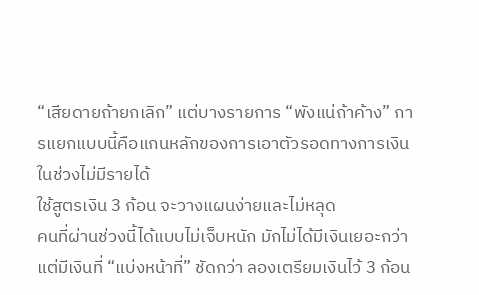“เสียดายถ้ายกเลิก” แต่บางรายการ “พังแน่ถ้าค้าง” การแยกแบบนี้คือแกนหลักของการเอาตัวรอดทางการเงินในช่วงไม่มีรายได้
ใช้สูตรเงิน 3 ก้อน จะวางแผนง่ายและไม่หลุด
คนที่ผ่านช่วงนี้ได้แบบไม่เจ็บหนัก มักไม่ได้มีเงินเยอะกว่า แต่มีเงินที่ “แบ่งหน้าที่” ชัดกว่า ลองเตรียมเงินไว้ 3 ก้อน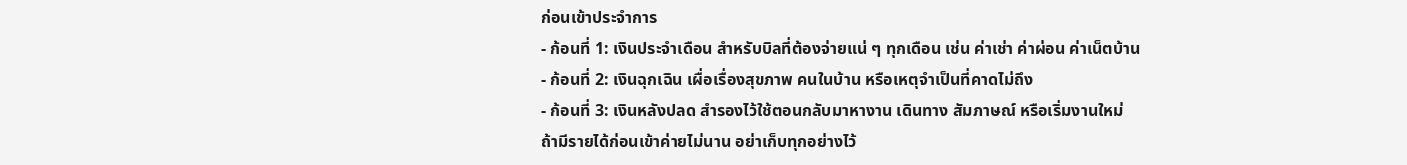ก่อนเข้าประจำการ
- ก้อนที่ 1: เงินประจำเดือน สำหรับบิลที่ต้องจ่ายแน่ ๆ ทุกเดือน เช่น ค่าเช่า ค่าผ่อน ค่าเน็ตบ้าน
- ก้อนที่ 2: เงินฉุกเฉิน เผื่อเรื่องสุขภาพ คนในบ้าน หรือเหตุจำเป็นที่คาดไม่ถึง
- ก้อนที่ 3: เงินหลังปลด สำรองไว้ใช้ตอนกลับมาหางาน เดินทาง สัมภาษณ์ หรือเริ่มงานใหม่
ถ้ามีรายได้ก่อนเข้าค่ายไม่นาน อย่าเก็บทุกอย่างไว้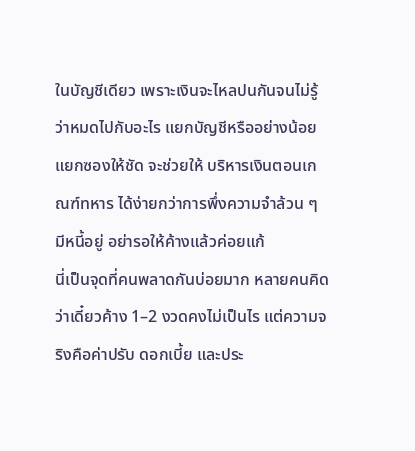ในบัญชีเดียว เพราะเงินจะไหลปนกันจนไม่รู้ว่าหมดไปกับอะไร แยกบัญชีหรืออย่างน้อยแยกซองให้ชัด จะช่วยให้ บริหารเงินตอนเกณฑ์ทหาร ได้ง่ายกว่าการพึ่งความจำล้วน ๆ
มีหนี้อยู่ อย่ารอให้ค้างแล้วค่อยแก้
นี่เป็นจุดที่คนพลาดกันบ่อยมาก หลายคนคิดว่าเดี๋ยวค้าง 1–2 งวดคงไม่เป็นไร แต่ความจริงคือค่าปรับ ดอกเบี้ย และประ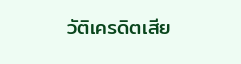วัติเครดิตเสีย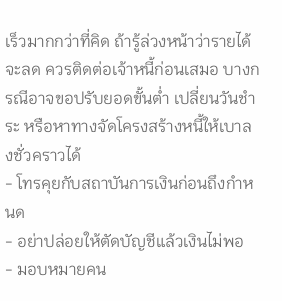เร็วมากกว่าที่คิด ถ้ารู้ล่วงหน้าว่ารายได้จะลด ควรติดต่อเจ้าหนี้ก่อนเสมอ บางกรณีอาจขอปรับยอดขั้นต่ำ เปลี่ยนวันชำระ หรือหาทางจัดโครงสร้างหนี้ให้เบาลงชั่วคราวได้
- โทรคุยกับสถาบันการเงินก่อนถึงกำหนด
- อย่าปล่อยให้ตัดบัญชีแล้วเงินไม่พอ
- มอบหมายคน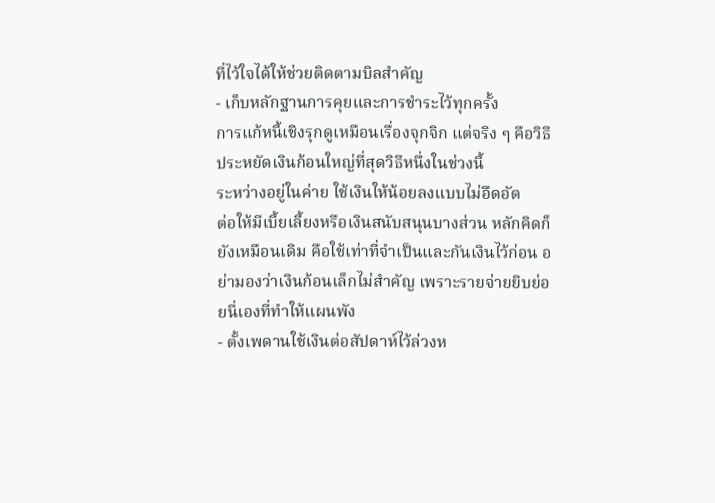ที่ไว้ใจได้ให้ช่วยติดตามบิลสำคัญ
- เก็บหลักฐานการคุยและการชำระไว้ทุกครั้ง
การแก้หนี้เชิงรุกดูเหมือนเรื่องจุกจิก แต่จริง ๆ คือวิธีประหยัดเงินก้อนใหญ่ที่สุดวิธีหนึ่งในช่วงนี้
ระหว่างอยู่ในค่าย ใช้เงินให้น้อยลงแบบไม่อึดอัด
ต่อให้มีเบี้ยเลี้ยงหรือเงินสนับสนุนบางส่วน หลักคิดก็ยังเหมือนเดิม คือใช้เท่าที่จำเป็นและกันเงินไว้ก่อน อย่ามองว่าเงินก้อนเล็กไม่สำคัญ เพราะรายจ่ายยิบย่อยนี่เองที่ทำให้แผนพัง
- ตั้งเพดานใช้เงินต่อสัปดาห์ไว้ล่วงห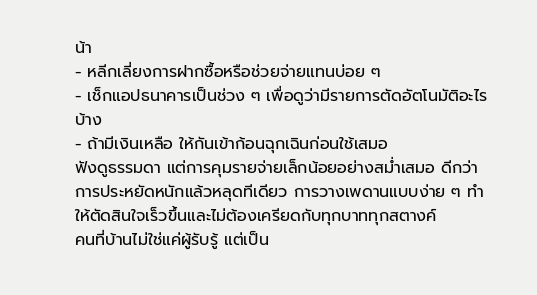น้า
- หลีกเลี่ยงการฝากซื้อหรือช่วยจ่ายแทนบ่อย ๆ
- เช็กแอปธนาคารเป็นช่วง ๆ เพื่อดูว่ามีรายการตัดอัตโนมัติอะไรบ้าง
- ถ้ามีเงินเหลือ ให้กันเข้าก้อนฉุกเฉินก่อนใช้เสมอ
ฟังดูธรรมดา แต่การคุมรายจ่ายเล็กน้อยอย่างสม่ำเสมอ ดีกว่าการประหยัดหนักแล้วหลุดทีเดียว การวางเพดานแบบง่าย ๆ ทำให้ตัดสินใจเร็วขึ้นและไม่ต้องเครียดกับทุกบาททุกสตางค์
คนที่บ้านไม่ใช่แค่ผู้รับรู้ แต่เป็น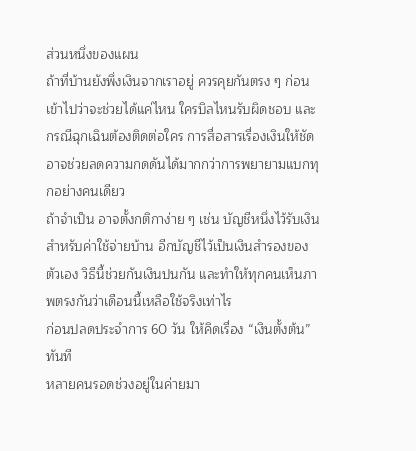ส่วนหนึ่งของแผน
ถ้าที่บ้านยังพึ่งเงินจากเราอยู่ ควรคุยกันตรง ๆ ก่อนเข้าไปว่าจะช่วยได้แค่ไหน ใครบิลไหนรับผิดชอบ และกรณีฉุกเฉินต้องติดต่อใคร การสื่อสารเรื่องเงินให้ชัด อาจช่วยลดความกดดันได้มากกว่าการพยายามแบกทุกอย่างคนเดียว
ถ้าจำเป็น อาจตั้งกติกาง่าย ๆ เช่น บัญชีหนึ่งไว้รับเงินสำหรับค่าใช้จ่ายบ้าน อีกบัญชีไว้เป็นเงินสำรองของตัวเอง วิธีนี้ช่วยกันเงินปนกัน และทำให้ทุกคนเห็นภาพตรงกันว่าเดือนนี้เหลือใช้จริงเท่าไร
ก่อนปลดประจำการ 60 วัน ให้คิดเรื่อง “เงินตั้งต้น” ทันที
หลายคนรอดช่วงอยู่ในค่ายมา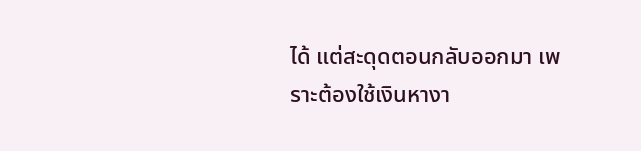ได้ แต่สะดุดตอนกลับออกมา เพราะต้องใช้เงินหางา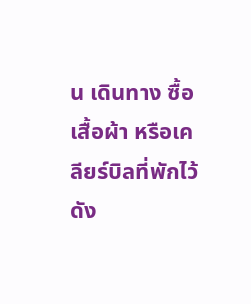น เดินทาง ซื้อเสื้อผ้า หรือเคลียร์บิลที่พักไว้ ดัง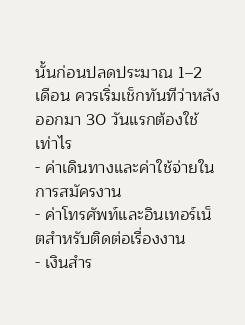นั้นก่อนปลดประมาณ 1–2 เดือน ควรเริ่มเช็กทันทีว่าหลังออกมา 30 วันแรกต้องใช้เท่าไร
- ค่าเดินทางและค่าใช้จ่ายในการสมัครงาน
- ค่าโทรศัพท์และอินเทอร์เน็ตสำหรับติดต่อเรื่องงาน
- เงินสำร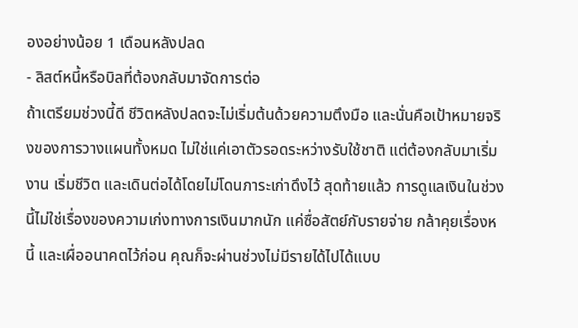องอย่างน้อย 1 เดือนหลังปลด
- ลิสต์หนี้หรือบิลที่ต้องกลับมาจัดการต่อ
ถ้าเตรียมช่วงนี้ดี ชีวิตหลังปลดจะไม่เริ่มต้นด้วยความตึงมือ และนั่นคือเป้าหมายจริงของการวางแผนทั้งหมด ไม่ใช่แค่เอาตัวรอดระหว่างรับใช้ชาติ แต่ต้องกลับมาเริ่มงาน เริ่มชีวิต และเดินต่อได้โดยไม่โดนภาระเก่าดึงไว้ สุดท้ายแล้ว การดูแลเงินในช่วงนี้ไม่ใช่เรื่องของความเก่งทางการเงินมากนัก แค่ซื่อสัตย์กับรายจ่าย กล้าคุยเรื่องหนี้ และเผื่ออนาคตไว้ก่อน คุณก็จะผ่านช่วงไม่มีรายได้ไปได้แบบ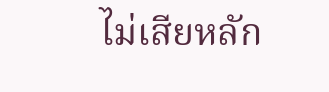ไม่เสียหลัก